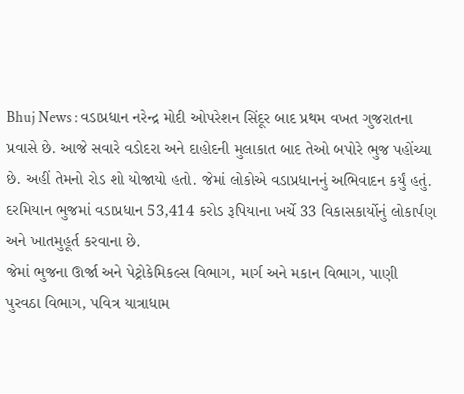Bhuj News : વડાપ્રધાન નરેન્દ્ર મોદી ઓપરેશન સિંદૂર બાદ પ્રથમ વખત ગુજરાતના પ્રવાસે છે. આજે સવારે વડોદરા અને દાહોદની મુલાકાત બાદ તેઓ બપોરે ભુજ પહોંચ્યા છે. અહીં તેમનો રોડ શો યોજાયો હતો. જેમાં લોકોએ વડાપ્રધાનનું અભિવાદન કર્યું હતું. દરમિયાન ભુજમાં વડાપ્રધાન 53,414 કરોડ રૂપિયાના ખર્ચે 33 વિકાસકાર્યોનું લોકાર્પણ અને ખાતમુહૂર્ત કરવાના છે.
જેમાં ભુજના ઊર્જા અને પેટ્રોકેમિકલ્સ વિભાગ, માર્ગ અને મકાન વિભાગ, પાણી પુરવઠા વિભાગ, પવિત્ર યાત્રાધામ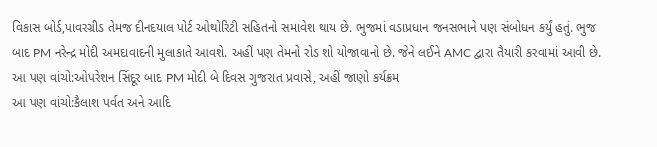વિકાસ બોર્ડ,પાવરગ્રીડ તેમજ દીનદયાલ પોર્ટ ઓથોરિટી સહિતનો સમાવેશ થાય છે. ભુજમાં વડાપ્રધાન જનસભાને પણ સંબોધન કર્યું હતું. ભુજ બાદ PM નરેન્દ્ર મોદી અમદાવાદની મુલાકાતે આવશે. અહીં પણ તેમનો રોડ શો યોજાવાનો છે. જેને લઈને AMC દ્વારા તૈયારી કરવામાં આવી છે.
આ પણ વાંચો:ઓપરેશન સિંદૂર બાદ PM મોદી બે દિવસ ગુજરાત પ્રવાસે, અહીં જાણો કર્યક્રમ
આ પણ વાંચો:કૈલાશ પર્વત અને આદિ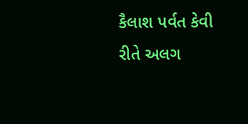કૈલાશ પર્વત કેવી રીતે અલગ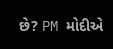છે? PM મોદીએ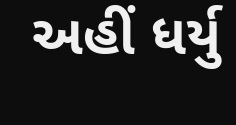અહીં ધર્યુ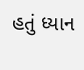હતું ધ્યાન